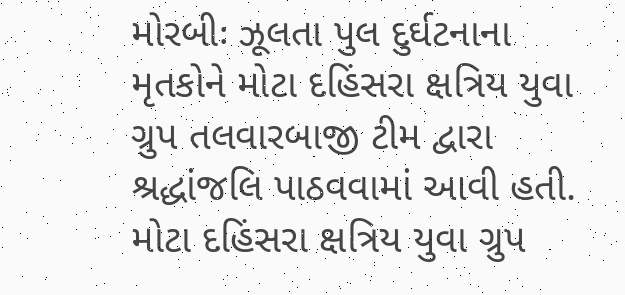મોરબીઃ ઝૂલતા પુલ દુર્ઘટનાના મૃતકોને મોટા દહિંસરા ક્ષત્રિય યુવા ગ્રુપ તલવારબાજી ટીમ દ્વારા શ્રદ્ધાંજલિ પાઠવવામાં આવી હતી. મોટા દહિંસરા ક્ષત્રિય યુવા ગ્રુપ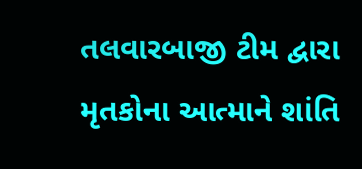તલવારબાજી ટીમ દ્વારા મૃતકોના આત્માને શાંતિ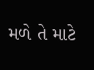મળે તે માટે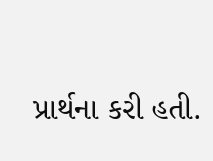પ્રાર્થના કરી હતી.